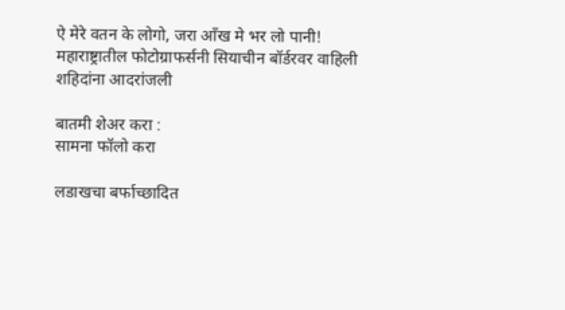ऐ मेरे वतन के लोगो, जरा आँख मे भर लो पानी! महाराष्ट्रातील फोटोग्राफर्सनी सियाचीन बॉर्डरवर वाहिली शहिदांना आदरांजली

बातमी शेअर करा :
सामना फॉलो करा

लडाखचा बर्फाच्छादित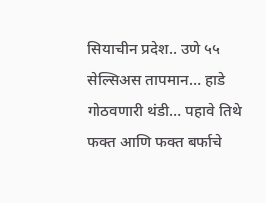सियाचीन प्रदेश.. उणे ५५ सेल्सिअस तापमान… हाडे गोठवणारी थंडी… पहावे तिथे फक्त आणि फक्त बर्फाचे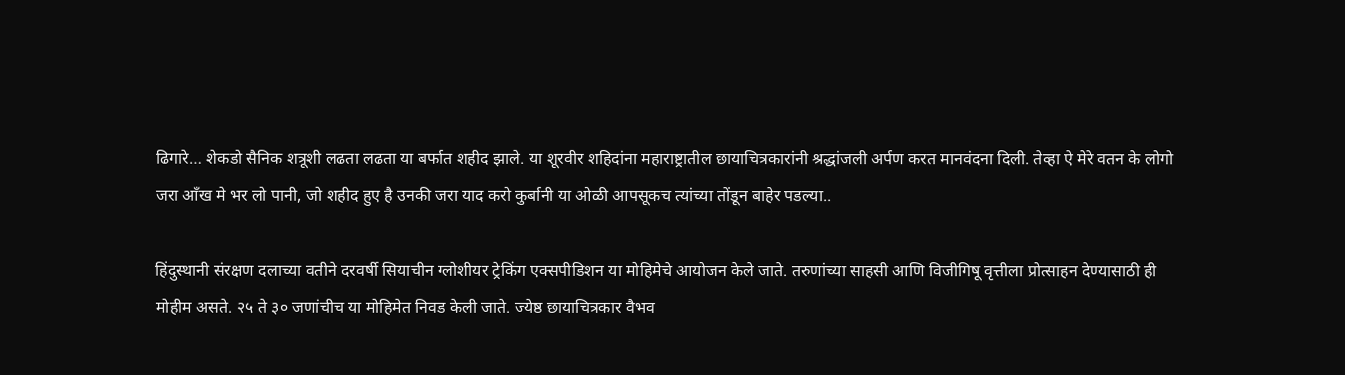ढिगारे… शेकडो सैनिक शत्रूशी लढता लढता या बर्फात शहीद झाले. या शूरवीर शहिदांना महाराष्ट्रातील छायाचित्रकारांनी श्रद्धांजली अर्पण करत मानवंदना दिली. तेव्हा ऐ मेरे वतन के लोगो जरा आँख मे भर लो पानी, जो शहीद हुए है उनकी जरा याद करो कुर्बानी या ओळी आपसूकच त्यांच्या तोंडून बाहेर पडल्या..

हिंदुस्थानी संरक्षण दलाच्या वतीने दरवर्षी सियाचीन ग्लोशीयर ट्रेकिंग एक्सपीडिशन या मोहिमेचे आयोजन केले जाते. तरुणांच्या साहसी आणि विजीगिषू वृत्तीला प्रोत्साहन देण्यासाठी ही मोहीम असते. २५ ते ३० जणांचीच या मोहिमेत निवड केली जाते. ज्येष्ठ छायाचित्रकार वैभव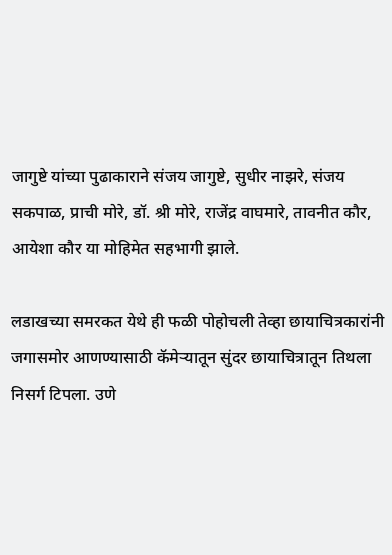जागुष्टे यांच्या पुढाकाराने संजय जागुष्टे, सुधीर नाझरे, संजय सकपाळ, प्राची मोरे, डॉ. श्री मोरे, राजेंद्र वाघमारे, तावनीत कौर, आयेशा कौर या मोहिमेत सहभागी झाले.

लडाखच्या समरकत येथे ही फळी पोहोचली तेव्हा छायाचित्रकारांनी जगासमोर आणण्यासाठी कॅमेऱ्यातून सुंदर छायाचित्रातून तिथला निसर्ग टिपला. उणे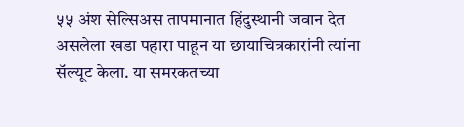५५ अंश सेल्सिअस तापमानात हिंदुस्थानी जवान देत असलेला खडा पहारा पाहून या छायाचित्रकारांनी त्यांना सॅल्यूट केला. या समरकतच्या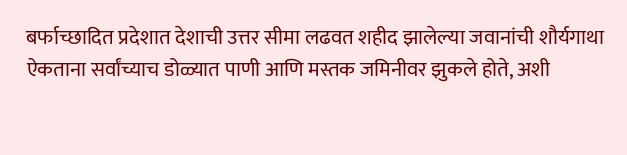बर्फाच्छादित प्रदेशात देशाची उत्तर सीमा लढवत शहीद झालेल्या जवानांची शौर्यगाथा ऐकताना सर्वांच्याच डोळ्यात पाणी आणि मस्तक जमिनीवर झुकले होते, अशी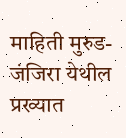माहिती मुरुड-जंजिरा येथील प्रख्यात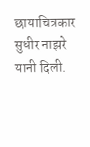छायाचित्रकार सुधीर नाझरे यानी दिली.